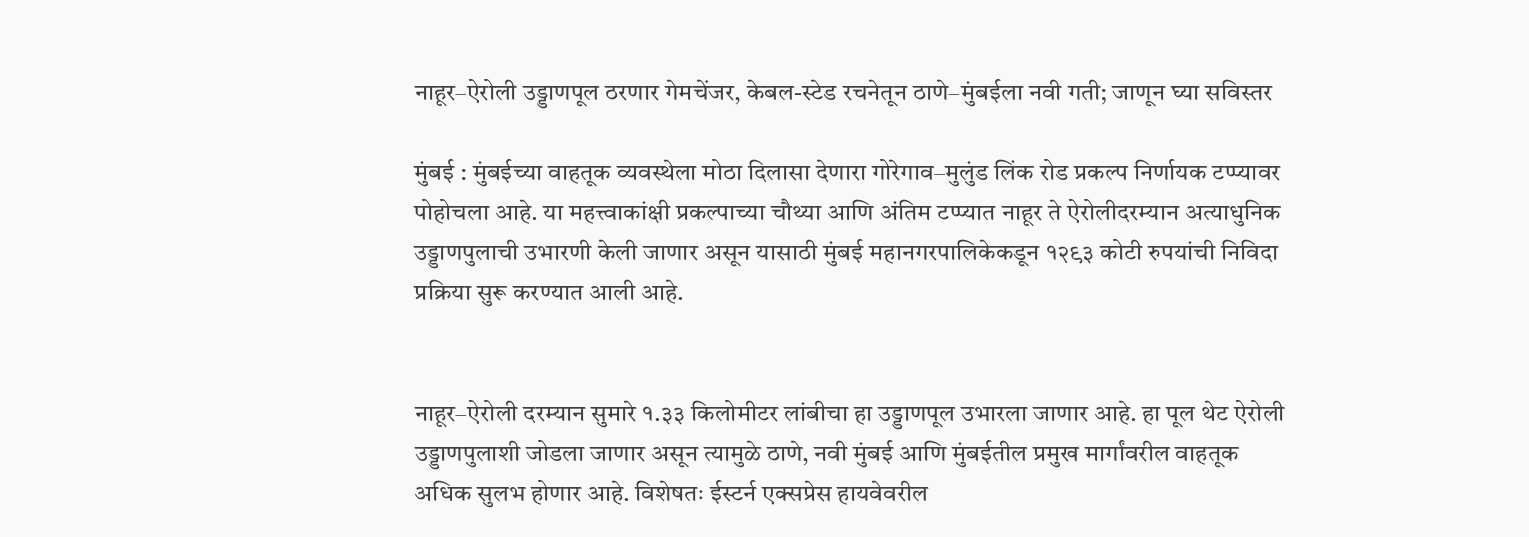नाहूर–ऐरोली उड्डाणपूल ठरणार गेमचेंजर, केबल-स्टेड रचनेतून ठाणे–मुंबईला नवी गती; जाणून घ्या सविस्तर

मुंबई : मुंबईच्या वाहतूक व्यवस्थेला मोठा दिलासा देणारा गोरेगाव–मुलुंड लिंक रोड प्रकल्प निर्णायक टप्प्यावर पोहोचला आहे. या महत्त्वाकांक्षी प्रकल्पाच्या चौथ्या आणि अंतिम टप्प्यात नाहूर ते ऐरोलीदरम्यान अत्याधुनिक उड्डाणपुलाची उभारणी केली जाणार असून यासाठी मुंबई महानगरपालिकेकडून १२९३ कोटी रुपयांची निविदा प्रक्रिया सुरू करण्यात आली आहे.


नाहूर–ऐरोली दरम्यान सुमारे १.३३ किलोमीटर लांबीचा हा उड्डाणपूल उभारला जाणार आहे. हा पूल थेट ऐरोली उड्डाणपुलाशी जोडला जाणार असून त्यामुळे ठाणे, नवी मुंबई आणि मुंबईतील प्रमुख मार्गांवरील वाहतूक अधिक सुलभ होणार आहे. विशेषतः ईस्टर्न एक्सप्रेस हायवेवरील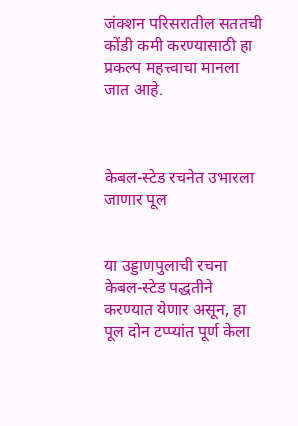जंक्शन परिसरातील सततची कोंडी कमी करण्यासाठी हा प्रकल्प महत्त्वाचा मानला जात आहे.



केबल-स्टेड रचनेत उभारला जाणार पूल


या उड्डाणपुलाची रचना केबल-स्टेड पद्धतीने करण्यात येणार असून, हा पूल दोन टप्प्यांत पूर्ण केला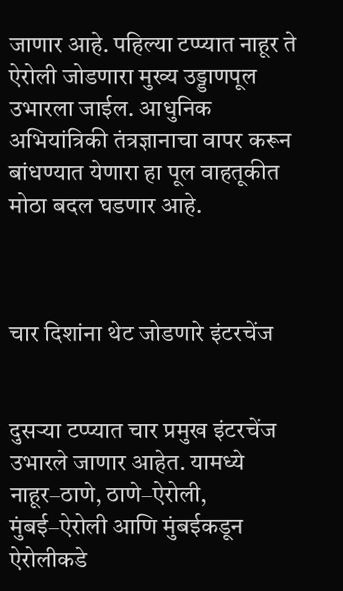जाणार आहे. पहिल्या टप्प्यात नाहूर ते ऐरोली जोडणारा मुख्य उड्डाणपूल उभारला जाईल. आधुनिक अभियांत्रिकी तंत्रज्ञानाचा वापर करून बांधण्यात येणारा हा पूल वाहतूकीत मोठा बदल घडणार आहे.



चार दिशांना थेट जोडणारे इंटरचेंज


दुसऱ्या टप्प्यात चार प्रमुख इंटरचेंज उभारले जाणार आहेत. यामध्ये नाहूर–ठाणे, ठाणे–ऐरोली, मुंबई–ऐरोली आणि मुंबईकडून ऐरोलीकडे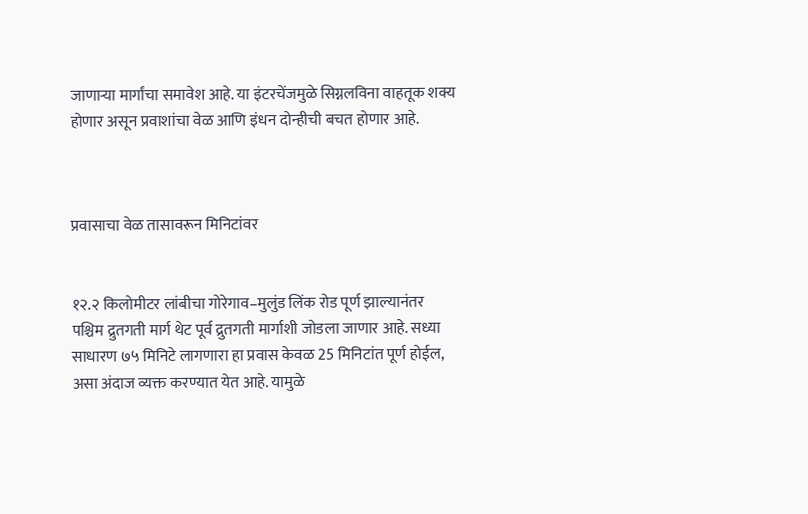जाणाऱ्या मार्गांचा समावेश आहे. या इंटरचेंजमुळे सिग्नलविना वाहतूक शक्य होणार असून प्रवाशांचा वेळ आणि इंधन दोन्हीची बचत होणार आहे.



प्रवासाचा वेळ तासावरून मिनिटांवर


१२.२ किलोमीटर लांबीचा गोरेगाव–मुलुंड लिंक रोड पूर्ण झाल्यानंतर पश्चिम द्रुतगती मार्ग थेट पूर्व द्रुतगती मार्गाशी जोडला जाणार आहे. सध्या साधारण ७५ मिनिटे लागणारा हा प्रवास केवळ 25 मिनिटांत पूर्ण होईल, असा अंदाज व्यक्त करण्यात येत आहे. यामुळे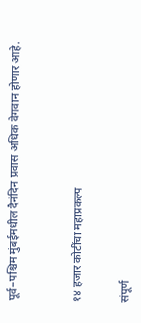पूर्व–पश्चिम मुंबईमधील दैनंदिन प्रवास अधिक वेगवान होणार आहे.



१४ हजार कोटींचा महाप्रकल्प


संपूर्ण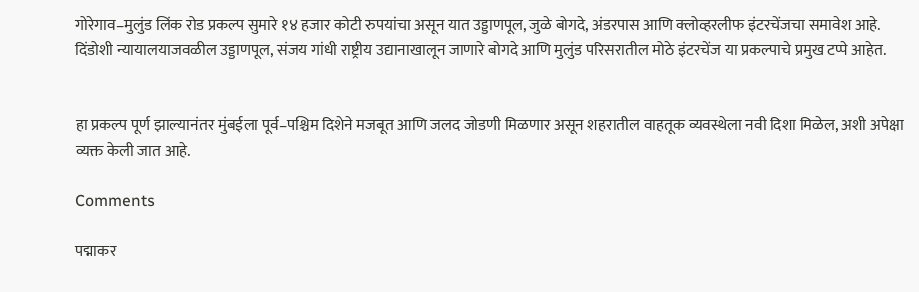गोरेगाव–मुलुंड लिंक रोड प्रकल्प सुमारे १४ हजार कोटी रुपयांचा असून यात उड्डाणपूल, जुळे बोगदे, अंडरपास आणि क्लोव्हरलीफ इंटरचेंजचा समावेश आहे. दिंडोशी न्यायालयाजवळील उड्डाणपूल, संजय गांधी राष्ट्रीय उद्यानाखालून जाणारे बोगदे आणि मुलुंड परिसरातील मोठे इंटरचेंज या प्रकल्पाचे प्रमुख टप्पे आहेत.


हा प्रकल्प पूर्ण झाल्यानंतर मुंबईला पूर्व–पश्चिम दिशेने मजबूत आणि जलद जोडणी मिळणार असून शहरातील वाहतूक व्यवस्थेला नवी दिशा मिळेल, अशी अपेक्षा व्यक्त केली जात आहे.

Comments

पद्माकर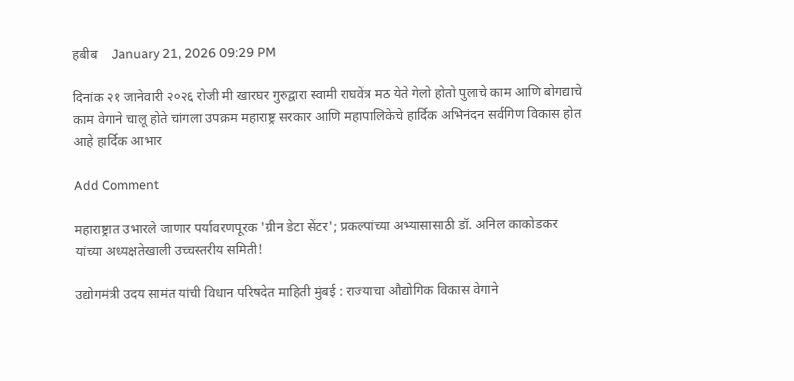हबीब    January 21, 2026 09:29 PM

दिनांक २१ जानेवारी २०२६ रोजी मी खारघर गुरुद्वारा स्वामी राघवेंत्र मठ येते गेलो होतो पुलाचे काम आणि बोगद्याचे काम वेगाने चालू होते चांगला उपक्रम महाराष्ट्र सरकार आणि महापालिकेचे हार्दिक अभिनंदन सर्वगिण विकास होत आहे हार्दिक आभार

Add Comment

महाराष्ट्रात उभारले जाणार पर्यावरणपूरक 'ग्रीन डेटा सेंटर'; प्रकल्पांच्या अभ्यासासाठी डॉ. अनिल काकोडकर यांच्या अध्यक्षतेखाली उच्चस्तरीय समिती!

उद्योगमंत्री उदय सामंत यांची विधान परिषदेत माहिती मुंबई : राज्याचा औद्योगिक विकास वेगाने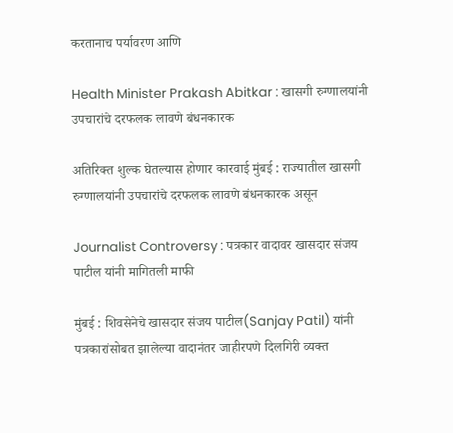करतानाच पर्यावरण आणि

Health Minister Prakash Abitkar : खासगी रुग्णालयांनी उपचारांचे दरफलक लावणे बंधनकारक

अतिरिक्त शुल्क घेतल्यास होणार कारवाई मुंबई : राज्यातील खासगी रुग्णालयांनी उपचारांचे दरफलक लावणे बंधनकारक असून

Journalist Controversy : पत्रकार वादावर खासदार संजय पाटील यांनी मागितली माफी

मुंबई : शिवसेनेचे खासदार संजय पाटील(Sanjay Patil) यांनी पत्रकारांसोबत झालेल्या वादानंतर जाहीरपणे दिलगिरी व्यक्त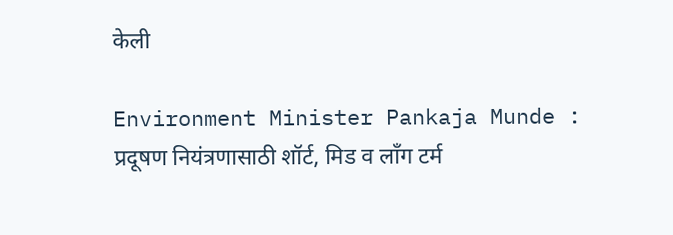केली

Environment Minister Pankaja Munde : प्रदूषण नियंत्रणासाठी शॉर्ट, मिड व लॉंग टर्म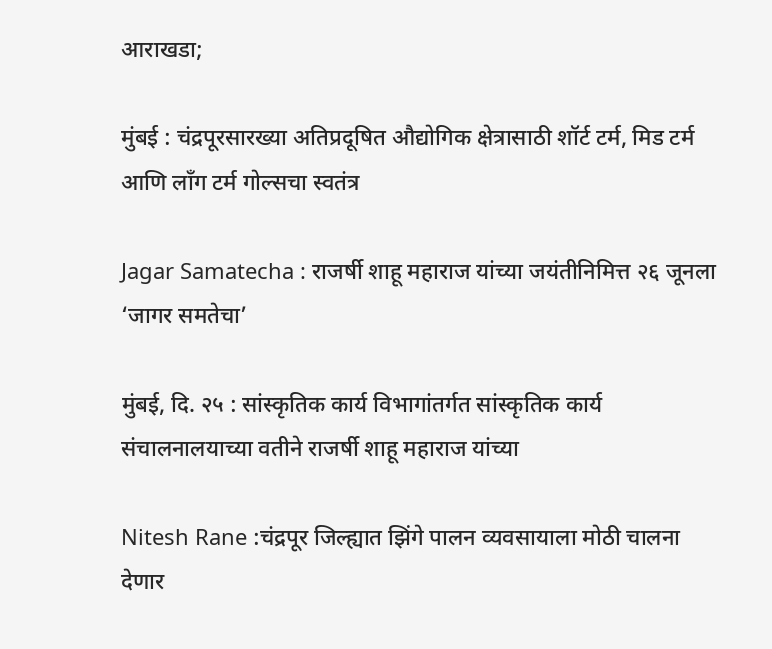आराखडा;

मुंबई : चंद्रपूरसारख्या अतिप्रदूषित औद्योगिक क्षेत्रासाठी शॉर्ट टर्म, मिड टर्म आणि लाँग टर्म गोल्सचा स्वतंत्र

Jagar Samatecha : राजर्षी शाहू महाराज यांच्या जयंतीनिमित्त २६ जूनला ‘जागर समतेचा’

मुंबई, दि. २५ : सांस्कृतिक कार्य विभागांतर्गत सांस्कृतिक कार्य संचालनालयाच्या वतीने राजर्षी शाहू महाराज यांच्या

Nitesh Rane :चंद्रपूर जिल्ह्यात झिंगे पालन व्यवसायाला मोठी चालना देणार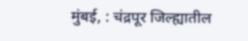मुंबई, : चंद्रपूर जिल्ह्यातील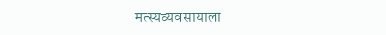मत्स्यव्यवसायाला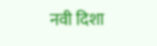नवी दिशा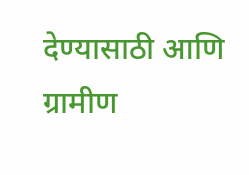देण्यासाठी आणि ग्रामीण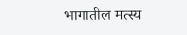भागातील मत्स्य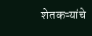शेतकऱ्यांचे